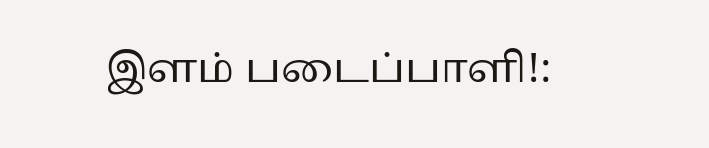இளம் படைப்பாளி!: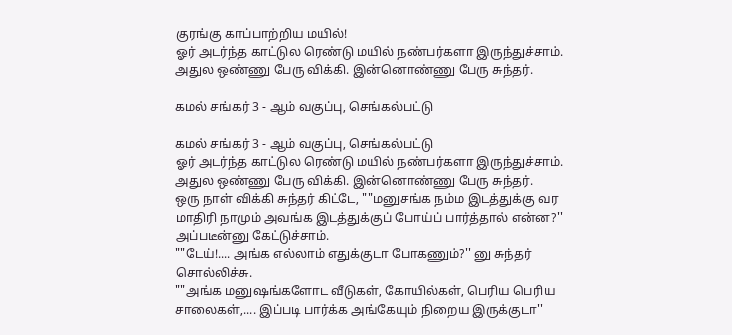குரங்கு காப்பாற்றிய மயில்!
ஓர் அடர்ந்த காட்டுல ரெண்டு மயில் நண்பர்களா இருந்துச்சாம். அதுல ஒண்ணு பேரு விக்கி. இன்னொண்ணு பேரு சுந்தர்.

கமல் சங்கர் 3 - ஆம் வகுப்பு, செங்கல்பட்டு

கமல் சங்கர் 3 - ஆம் வகுப்பு, செங்கல்பட்டு
ஓர் அடர்ந்த காட்டுல ரெண்டு மயில் நண்பர்களா இருந்துச்சாம். அதுல ஒண்ணு பேரு விக்கி. இன்னொண்ணு பேரு சுந்தர்.
ஒரு நாள் விக்கி சுந்தர் கிட்டே, ""மனுசங்க நம்ம இடத்துக்கு வர மாதிரி நாமும் அவங்க இடத்துக்குப் போய்ப் பார்த்தால் என்ன?'' அப்படீன்னு கேட்டுச்சாம்.
""டேய்!.... அங்க எல்லாம் எதுக்குடா போகணும்?'' னு சுந்தர் சொல்லிச்சு.
""அங்க மனுஷங்களோட வீடுகள், கோயில்கள், பெரிய பெரிய சாலைகள்,.... இப்படி பார்க்க அங்கேயும் நிறைய இருக்குடா''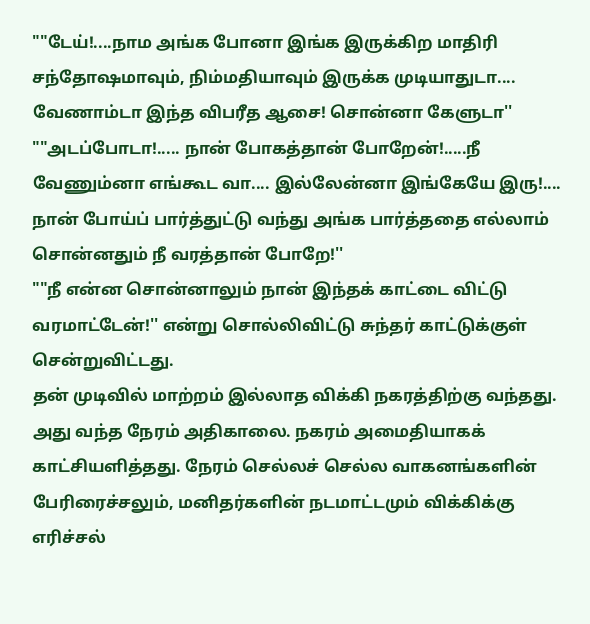""டேய்!....நாம அங்க போனா இங்க இருக்கிற மாதிரி சந்தோஷமாவும், நிம்மதியாவும் இருக்க முடியாதுடா.... வேணாம்டா இந்த விபரீத ஆசை! சொன்னா கேளுடா''
""அடப்போடா!..... நான் போகத்தான் போறேன்!.....நீ வேணும்னா எங்கூட வா.... இல்லேன்னா இங்கேயே இரு!.... நான் போய்ப் பார்த்துட்டு வந்து அங்க பார்த்ததை எல்லாம் சொன்னதும் நீ வரத்தான் போறே!''
""நீ என்ன சொன்னாலும் நான் இந்தக் காட்டை விட்டு வரமாட்டேன்!'' என்று சொல்லிவிட்டு சுந்தர் காட்டுக்குள் சென்றுவிட்டது.
தன் முடிவில் மாற்றம் இல்லாத விக்கி நகரத்திற்கு வந்தது. அது வந்த நேரம் அதிகாலை. நகரம் அமைதியாகக் காட்சியளித்தது. நேரம் செல்லச் செல்ல வாகனங்களின் பேரிரைச்சலும், மனிதர்களின் நடமாட்டமும் விக்கிக்கு எரிச்சல்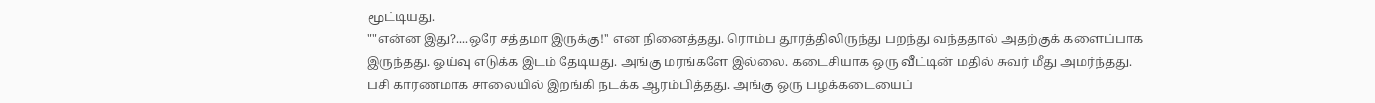மூட்டியது.
""என்ன இது?....ஒரே சத்தமா இருக்கு!'' என நினைத்தது. ரொம்ப தூரத்திலிருந்து பறந்து வந்ததால் அதற்குக் களைப்பாக இருந்தது. ஓய்வு எடுக்க இடம் தேடியது. அங்கு மரங்களே இல்லை. கடைசியாக ஒரு வீட்டின் மதில் சுவர் மீது அமர்ந்தது.
பசி காரணமாக சாலையில் இறங்கி நடக்க ஆரம்பித்தது. அங்கு ஒரு பழக்கடையைப்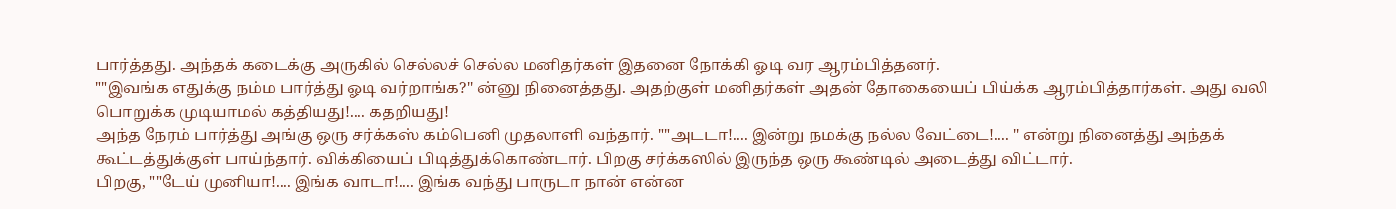பார்த்தது. அந்தக் கடைக்கு அருகில் செல்லச் செல்ல மனிதர்கள் இதனை நோக்கி ஓடி வர ஆரம்பித்தனர்.
""இவங்க எதுக்கு நம்ம பார்த்து ஓடி வர்றாங்க?'' ன்னு நினைத்தது. அதற்குள் மனிதர்கள் அதன் தோகையைப் பிய்க்க ஆரம்பித்தார்கள். அது வலி பொறுக்க முடியாமல் கத்தியது!.... கதறியது!
அந்த நேரம் பார்த்து அங்கு ஒரு சர்க்கஸ் கம்பெனி முதலாளி வந்தார். ""அடடா!.... இன்று நமக்கு நல்ல வேட்டை!.... '' என்று நினைத்து அந்தக் கூட்டத்துக்குள் பாய்ந்தார். விக்கியைப் பிடித்துக்கொண்டார். பிறகு சர்க்கஸில் இருந்த ஒரு கூண்டில் அடைத்து விட்டார்.
பிறகு, ""டேய் முனியா!.... இங்க வாடா!.... இங்க வந்து பாருடா நான் என்ன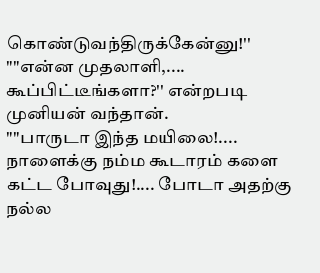கொண்டுவந்திருக்கேன்னு!''
""என்ன முதலாளி,.... கூப்பிட்டீங்களா?'' என்றபடி முனியன் வந்தான்.
""பாருடா இந்த மயிலை!.... நாளைக்கு நம்ம கூடாரம் களை கட்ட போவுது!.... போடா அதற்கு நல்ல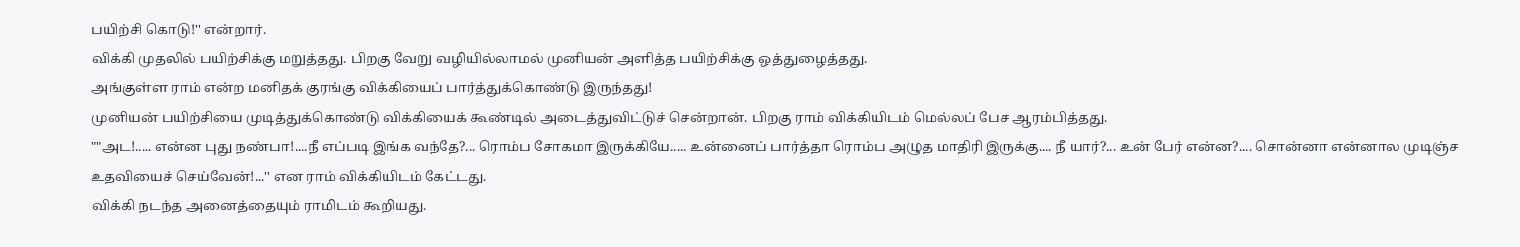பயிற்சி கொடு!'' என்றார்.
விக்கி முதலில் பயிற்சிக்கு மறுத்தது. பிறகு வேறு வழியில்லாமல் முனியன் அளித்த பயிற்சிக்கு ஒத்துழைத்தது.
அங்குள்ள ராம் என்ற மனிதக் குரங்கு விக்கியைப் பார்த்துக்கொண்டு இருந்தது!
முனியன் பயிற்சியை முடித்துக்கொண்டு விக்கியைக் கூண்டில் அடைத்துவிட்டுச் சென்றான். பிறகு ராம் விக்கியிடம் மெல்லப் பேச ஆரம்பித்தது.
""அட!..... என்ன புது நண்பா!....நீ எப்படி இங்க வந்தே?... ரொம்ப சோகமா இருக்கியே..... உன்னைப் பார்த்தா ரொம்ப அழுத மாதிரி இருக்கு.... நீ யார்?... உன் பேர் என்ன?.... சொன்னா என்னால முடிஞ்ச உதவியைச் செய்வேன்!...'' என ராம் விக்கியிடம் கேட்டது.
விக்கி நடந்த அனைத்தையும் ராமிடம் கூறியது.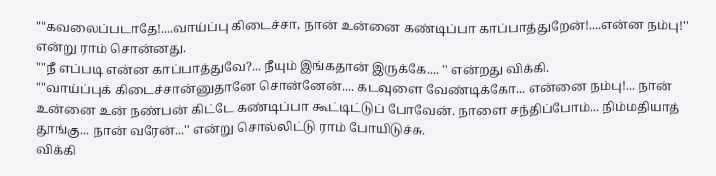""கவலைப்படாதே!....வாய்ப்பு கிடைச்சா, நான் உன்னை கண்டிப்பா காப்பாத்துறேன்!....என்ன நம்பு!'' என்று ராம் சொன்னது.
""நீ எப்படி என்ன காப்பாத்துவே?... நீயும் இங்கதான் இருக்கே.... '' என்றது விக்கி.
""வாய்ப்புக் கிடைச்சான்னுதானே சொன்னேன்.... கடவுளை வேண்டிக்கோ... என்னை நம்பு!... நான் உன்னை உன் நண்பன் கிட்டே கண்டிப்பா கூட்டிட்டுப் போவேன். நாளை சந்திப்போம்... நிம்மதியாத் தூங்கு... நான் வரேன்...'' என்று சொல்லிட்டு ராம் போயிடுச்சு.
விக்கி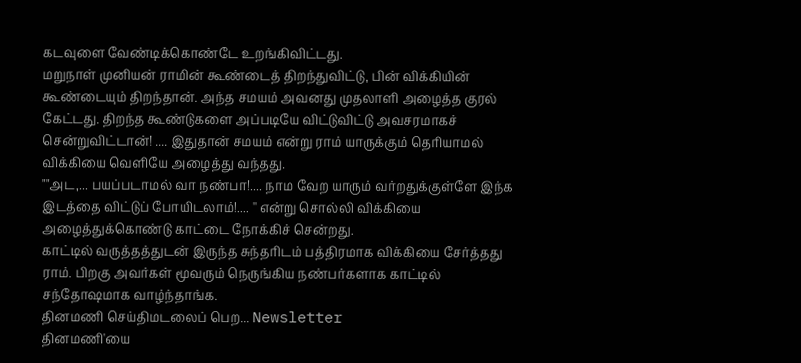கடவுளை வேண்டிக்கொண்டே உறங்கிவிட்டது.
மறுநாள் முனியன் ராமின் கூண்டைத் திறந்துவிட்டு, பின் விக்கியின் கூண்டையும் திறந்தான். அந்த சமயம் அவனது முதலாளி அழைத்த குரல் கேட்டது. திறந்த கூண்டுகளை அப்படியே விட்டுவிட்டு அவசரமாகச் சென்றுவிட்டான்! .... இதுதான் சமயம் என்று ராம் யாருக்கும் தெரியாமல் விக்கியை வெளியே அழைத்து வந்தது.
""அட,... பயப்படாமல் வா நண்பா!.... நாம வேற யாரும் வர்றதுக்குள்ளே இந்க இடத்தை விட்டுப் போயிடலாம்!.... '' என்று சொல்லி விக்கியை அழைத்துக்கொண்டு காட்டை நோக்கிச் சென்றது.
காட்டில் வருத்தத்துடன் இருந்த சுந்தரிடம் பத்திரமாக விக்கியை சேர்த்தது ராம். பிறகு அவர்கள் மூவரும் நெருங்கிய நண்பர்களாக காட்டில் சந்தோஷமாக வாழ்ந்தாங்க.
தினமணி செய்திமடலைப் பெற... Newsletter
தினமணி'யை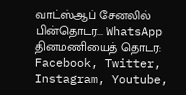வாட்ஸ்ஆப் சேனலில் பின்தொடர... WhatsApp
தினமணியைத் தொடர: Facebook, Twitter, Instagram, Youtube,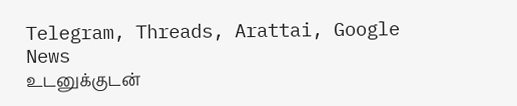Telegram, Threads, Arattai, Google News
உடனுக்குடன்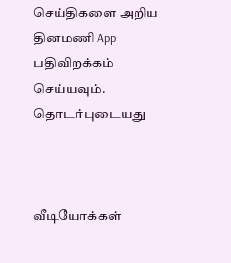செய்திகளை அறிய தினமணி App பதிவிறக்கம் செய்யவும்.
தொடர்புடையது



வீடியோக்கள்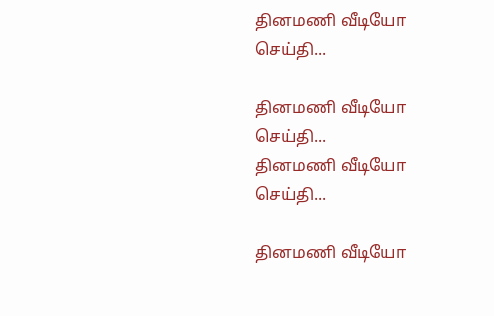தினமணி வீடியோ செய்தி...

தினமணி வீடியோ செய்தி...
தினமணி வீடியோ செய்தி...

தினமணி வீடியோ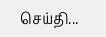செய்தி...